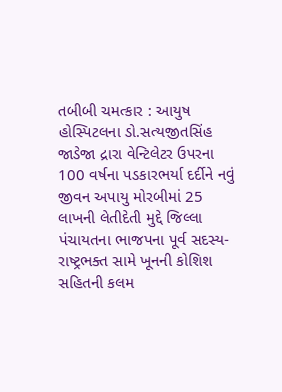તબીબી ચમત્કાર : આયુષ હોસ્પિટલના ડો.સત્યજીતસિંહ જાડેજા દ્રારા વેન્ટિલેટર ઉપરના 100 વર્ષના પડકારભર્યા દર્દીને નવું જીવન અપાયુ મોરબીમાં 25 લાખની લેતીદેતી મુદ્દે જિલ્લા પંચાયતના ભાજપના પૂર્વ સદસ્ય-રાષ્ટ્રભક્ત સામે ખૂનની કોશિશ સહિતની કલમ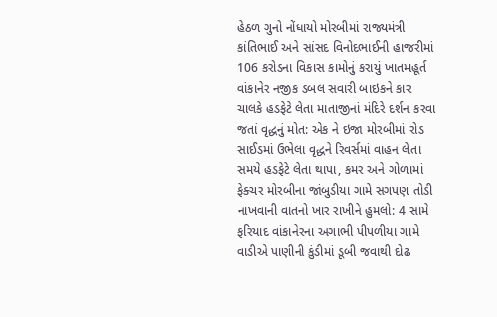હેઠળ ગુનો નોંધાયો મોરબીમાં રાજ્યમંત્રી કાંતિભાઈ અને સાંસદ વિનોદભાઈની હાજરીમાં 106 કરોડના વિકાસ કામોનું કરાયું ખાતમહૂર્ત વાંકાનેર નજીક ડબલ સવારી બાઇકને કાર ચાલકે હડફેટે લેતા માતાજીનાં મંદિરે દર્શન કરવા જતાં વૃદ્ધનું મોત: એક ને ઇજા મોરબીમાં રોડ સાઈડમાં ઉભેલા વૃદ્ધને રિવર્સમાં વાહન લેતા સમયે હડફેટે લેતા થાપા, કમર અને ગોળામાં ફેક્ચર મોરબીના જાંબુડીયા ગામે સગપણ તોડી નાખવાની વાતનો ખાર રાખીને હુમલો: 4 સામે ફરિયાદ વાંકાનેરના અગાભી પીપળીયા ગામે વાડીએ પાણીની કુંડીમાં ડૂબી જવાથી દોઢ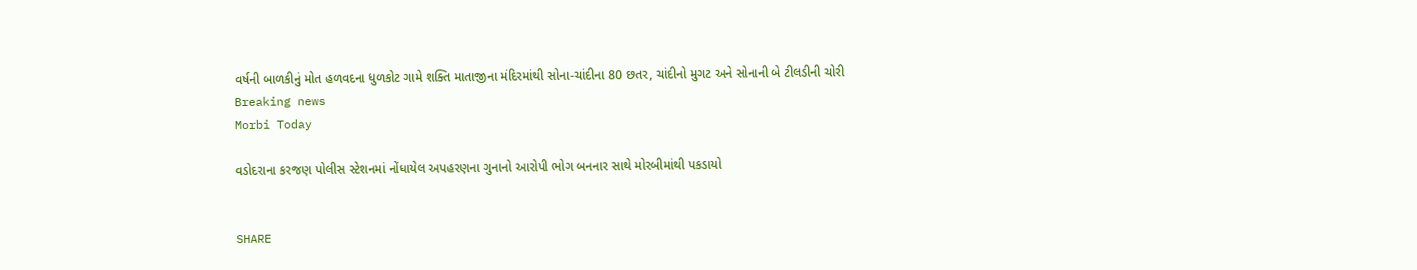વર્ષની બાળકીનું મોત હળવદના ધુળકોટ ગામે શક્તિ માતાજીના મંદિરમાંથી સોના-ચાંદીના 80 છતર, ચાંદીનો મુગટ અને સોનાની બે ટીલડીની ચોરી
Breaking news
Morbi Today

વડોદરાના કરજણ પોલીસ સ્ટેશનમાં નોંધાયેલ અપહરણના ગુનાનો આરોપી ભોગ બનનાર સાથે મોરબીમાંથી પકડાયો


SHARE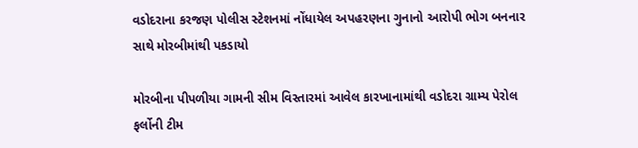વડોદરાના કરજણ પોલીસ સ્ટેશનમાં નોંધાયેલ અપહરણના ગુનાનો આરોપી ભોગ બનનાર સાથે મોરબીમાંથી પકડાયો

મોરબીના પીપળીયા ગામની સીમ વિસ્તારમાં આવેલ કારખાનામાંથી વડોદરા ગ્રામ્ય પેરોલ ફર્લોની ટીમ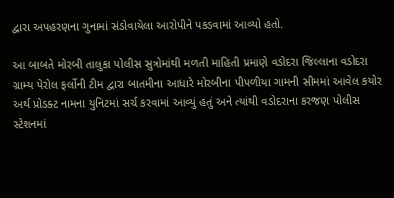દ્વારા અપહરણના ગુનામાં સંડોવાયેલા આરોપીને પકડવામાં આવ્યો હતો.

આ બાબતે મોરબી તાલુકા પોલીસ સુત્રોમાંથી મળતી માહિતી પ્રમાણે વડોદરા જિલ્લાના વડોદરા ગ્રામ્ય પેરોલ ફર્લોની ટીમ દ્વારા બાતમીના આધારે મોરબીના પીપળીયા ગામની સીમમાં આવેલ કયોર અર્થ પ્રોડક્ટ નામના યુનિટમાં સર્ચ કરવામાં આવ્યું હતું અને ત્યાંથી વડોદરાના કરજણ પોલીસ સ્ટેશનમાં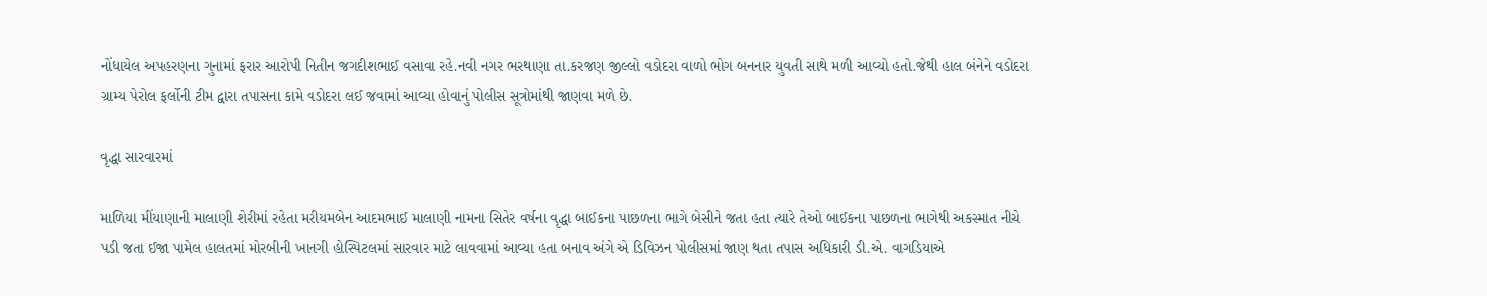નોંધાયેલ અપહરણના ગુનામાં ફરાર આરોપી નિતીન જગદીશભાઈ વસાવા રહે.નવી નગર ભરથાણા તા.કરજણ જીલ્લો વડોદરા વાળો ભોગ બનનાર યુવતી સાથે મળી આવ્યો હતો.જેથી હાલ બંનેને વડોદરા ગ્રામ્ય પેરોલ ફર્લોની ટીમ દ્વારા તપાસના કામે વડોદરા લઈ જવામાં આવ્યા હોવાનું પોલીસ સૂત્રોમાંથી જાણવા મળે છે.

વૃદ્ધા સારવારમાં

માળિયા મીંયાણાની માલાણી શેરીમાં રહેતા મરીયમબેન આદમભાઈ માલાણી નામના સિતેર વર્ષના વૃદ્ધા બાઈકના પાછળના ભાગે બેસીને જતા હતા ત્યારે તેઓ બાઈકના પાછળના ભાગેથી અકસ્માત નીચે પડી જતા ઈજા પામેલ હાલતમાં મોરબીની ખાનગી હોસ્પિટલમાં સારવાર માટે લાવવામાં આવ્યા હતા બનાવ અંગે એ ડિવિઝન પોલીસમાં જાણ થતા તપાસ અધિકારી ડી.એ. વાગડિયાએ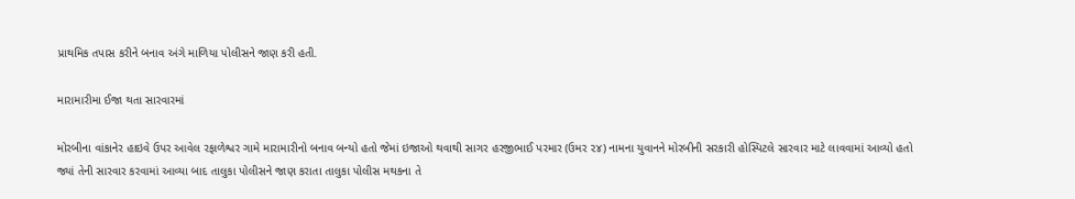પ્રાથમિક તપાસ કરીને બનાવ અંગે માળિયા પોલીસને જાણ કરી હતી.

મારામારીમા ઈજા થતા સારવારમાં

મોરબીના વાંકાનેર હાઇવે ઉપર આવેલ રફાળેશ્વર ગામે મારામારીનો બનાવ બન્યો હતો જેમાં ઇજાઓ થવાથી સાગર હરજીભાઈ પરમાર (ઉમર ૨૪) નામના યુવાનને મોરબીની સરકારી હોસ્પિટલે સારવાર માટે લાવવામાં આવ્યો હતો જ્યાં તેની સારવાર કરવામાં આવ્યા બાદ તાલુકા પોલીસને જાણ કરાતા તાલુકા પોલીસ મથકના તે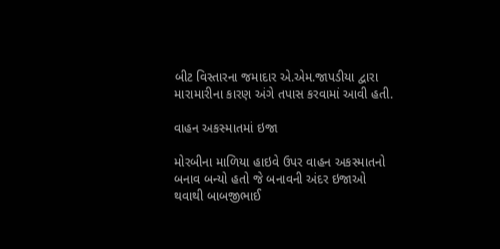બીટ વિસ્તારના જમાદાર એ.એમ.જાપડીયા દ્વારા મારામારીના કારણ અંગે તપાસ કરવામાં આવી હતી.

વાહન અકસ્માતમાં ઇજા

મોરબીના માળિયા હાઇવે ઉપર વાહન અકસ્માતનો બનાવ બન્યો હતો જે બનાવની અંદર ઇજાઓ થવાથી બાબજીભાઈ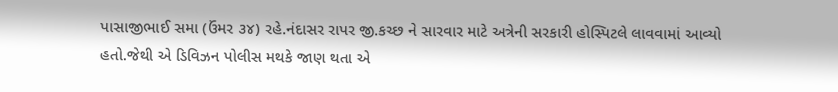પાસાજીભાઈ સમા (ઉંમર ૩૪) રહે.નંદાસર રાપર જી.કચ્છ ને સારવાર માટે અત્રેની સરકારી હોસ્પિટલે લાવવામાં આવ્યો હતો.જેથી એ ડિવિઝન પોલીસ મથકે જાણ થતા એ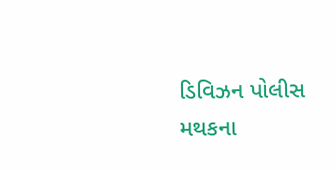ડિવિઝન પોલીસ મથકના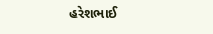હરેશભાઈ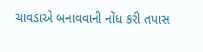ચાવડાએ બનાવવાની નોંધ કરી તપાસ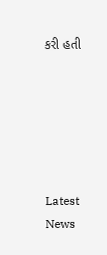કરી હતી






Latest News